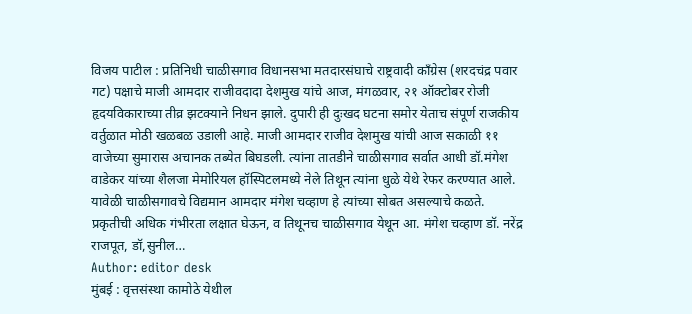विजय पाटील : प्रतिनिधी चाळीसगाव विधानसभा मतदारसंघाचे राष्ट्रवादी काँग्रेस (शरदचंद्र पवार गट) पक्षाचे माजी आमदार राजीवदादा देशमुख यांचे आज, मंगळवार, २१ ऑक्टोबर रोजी हृदयविकाराच्या तीव्र झटक्याने निधन झाले. दुपारी ही दुःखद घटना समोर येताच संपूर्ण राजकीय वर्तुळात मोठी खळबळ उडाली आहे. माजी आमदार राजीव देशमुख यांची आज सकाळी ११ वाजेच्या सुमारास अचानक तब्येत बिघडली. त्यांना तातडीने चाळीसगाव सर्वात आधी डॉ.मंगेश वाडेकर यांच्या शैलजा मेमोरियल हॉस्पिटलमध्ये नेले तिथून त्यांना धुळे येथे रेफर करण्यात आले. यावेळी चाळीसगावचे विद्यमान आमदार मंगेश चव्हाण हे त्यांच्या सोबत असल्याचे कळते. प्रकृतीची अधिक गंभीरता लक्षात घेऊन, व तिथूनच चाळीसगाव येथून आ. मंगेश चव्हाण डॉ. नरेंद्र राजपूत, डॉ,सुनील…
Author: editor desk
मुंबई : वृत्तसंस्था कामोठे येथील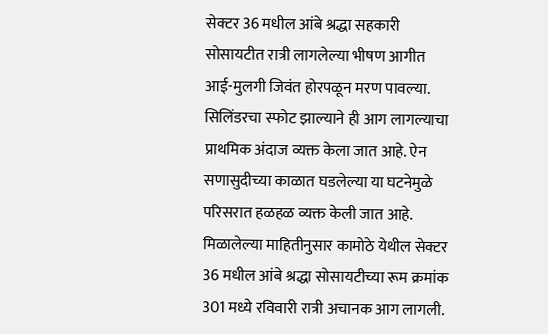सेक्टर 36 मधील आंबे श्रद्धा सहकारी सोसायटीत रात्री लागलेल्या भीषण आगीत आई-मुलगी जिवंत होरपळून मरण पावल्या. सिलिंडरचा स्फोट झाल्याने ही आग लागल्याचा प्राथमिक अंदाज व्यक्त केला जात आहे. ऐन सणासुदीच्या काळात घडलेल्या या घटनेमुळे परिसरात हळहळ व्यक्त केली जात आहे. मिळालेल्या माहितीनुसार कामोठे येथील सेक्टर 36 मधील आंबे श्रद्धा सोसायटीच्या रूम क्रमांक 301 मध्ये रविवारी रात्री अचानक आग लागली.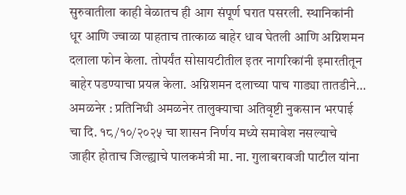सुरुवातीला काही वेळातच ही आग संपूर्ण घरात पसरली. स्थानिकांनी धूर आणि ज्वाळा पाहताच तात्काळ बाहेर धाव घेतली आणि अग्निशमन दलाला फोन केला. तोपर्यंत सोसायटीतील इतर नागरिकांनी इमारतीतून बाहेर पडण्याचा प्रयत्न केला. अग्निशमन दलाच्या पाच गाड्या तातडीने…
अमळनेर : प्रतिनिधी अमळनेर तालुक्याचा अतिवृष्टी नुकसान भरपाई चा दि. १८/१०/२०२५ चा शासन निर्णय मध्ये समावेश नसल्याचे जाहीर होताच जिल्ह्याचे पालकमंत्री मा. ना. गुलाबरावजी पाटील यांना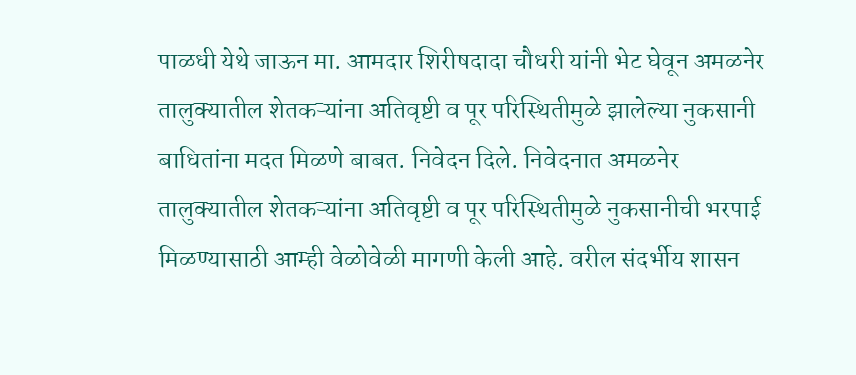पाळधी येथे जाऊन मा. आमदार शिरीषदादा चौधरी यांनी भेट घेवून अमळनेर तालुक्यातील शेतकऱ्यांना अतिवृष्टी व पूर परिस्थितीमुळे झालेल्या नुकसानी बाधितांना मदत मिळणे बाबत. निवेदन दिले. निवेदनात अमळनेर तालुक्यातील शेतकऱ्यांना अतिवृष्टी व पूर परिस्थितीमुळे नुकसानीची भरपाई मिळण्यासाठी आम्ही वेळोवेळी मागणी केली आहे. वरील संदर्भीय शासन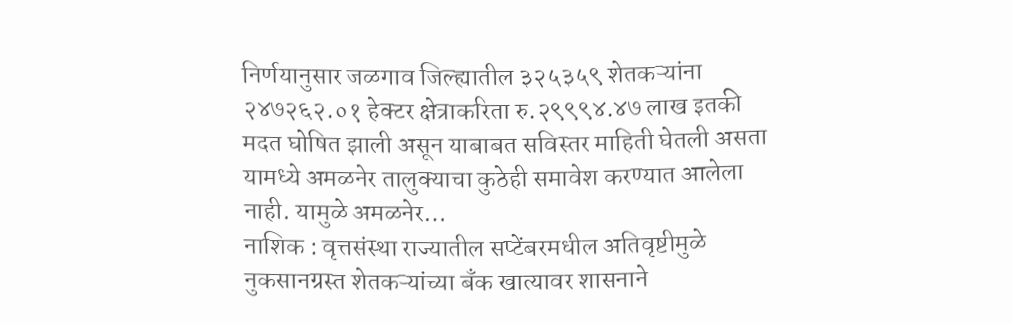निर्णयानुसार जळगाव जिल्ह्यातील ३२५३५९ शेतकऱ्यांना २४७२६२.०१ हेक्टर क्षेत्राकरिता रु.२९९९४.४७ लाख इतकी मदत घोषित झाली असून याबाबत सविस्तर माहिती घेतली असता यामध्ये अमळनेर तालुक्याचा कुठेही समावेश करण्यात आलेला नाही. यामुळे अमळनेर…
नाशिक : वृत्तसंस्था राज्यातील सप्टेंबरमधील अतिवृष्टीमुळे नुकसानग्रस्त शेतकऱ्यांच्या बँक खात्यावर शासनाने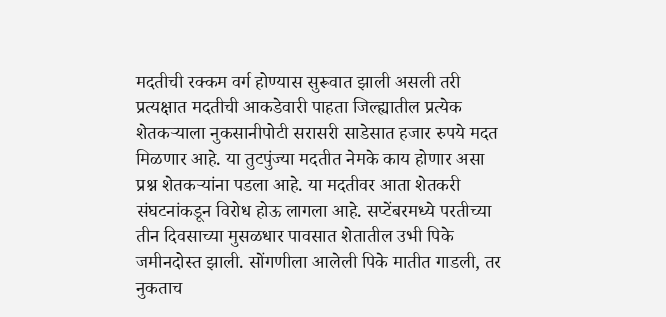मदतीची रक्कम वर्ग होण्यास सुरूवात झाली असली तरी प्रत्यक्षात मदतीची आकडेवारी पाहता जिल्ह्यातील प्रत्येक शेतकऱ्याला नुकसानीपोटी सरासरी साडेसात हजार रुपये मदत मिळणार आहे. या तुटपुंज्या मदतीत नेमके काय होणार असा प्रश्न शेतकऱ्यांना पडला आहे. या मदतीवर आता शेतकरी संघटनांकडून विरोध होऊ लागला आहे. सप्टेंबरमध्ये परतीच्या तीन दिवसाच्या मुसळधार पावसात शेतातील उभी पिके जमीनदोस्त झाली. सोंगणीला आलेली पिके मातीत गाडली, तर नुकताच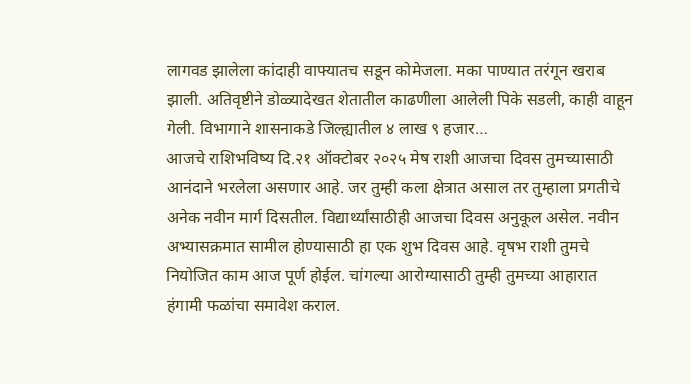लागवड झालेला कांदाही वाफ्यातच सडून कोमेजला. मका पाण्यात तरंगून खराब झाली. अतिवृष्टीने डोळ्यादेखत शेतातील काढणीला आलेली पिके सडली, काही वाहून गेली. विभागाने शासनाकडे जिल्ह्यातील ४ लाख ९ हजार…
आजचे राशिभविष्य दि.२१ ऑक्टोबर २०२५ मेष राशी आजचा दिवस तुमच्यासाठी आनंदाने भरलेला असणार आहे. जर तुम्ही कला क्षेत्रात असाल तर तुम्हाला प्रगतीचे अनेक नवीन मार्ग दिसतील. विद्यार्थ्यांसाठीही आजचा दिवस अनुकूल असेल. नवीन अभ्यासक्रमात सामील होण्यासाठी हा एक शुभ दिवस आहे. वृषभ राशी तुमचे नियोजित काम आज पूर्ण होईल. चांगल्या आरोग्यासाठी तुम्ही तुमच्या आहारात हंगामी फळांचा समावेश कराल.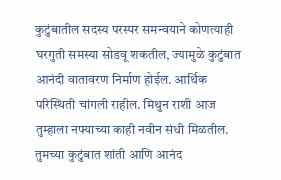कुटुंबातील सदस्य परस्पर समन्वयाने कोणत्याही घरगुती समस्या सोडवू शकतील, ज्यामुळे कुटुंबात आनंदी वातावरण निर्माण होईल. आर्थिक परिस्थिती चांगली राहील. मिथुन राशी आज तुम्हाला नफ्याच्या काही नवीन संधी मिळतील. तुमच्या कुटुंबात शांती आणि आनंद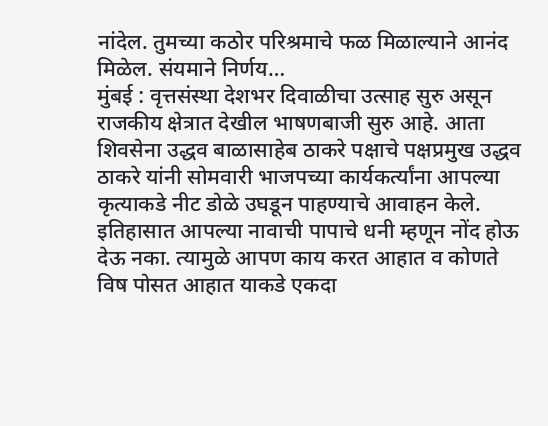नांदेल. तुमच्या कठोर परिश्रमाचे फळ मिळाल्याने आनंद मिळेल. संयमाने निर्णय…
मुंबई : वृत्तसंस्था देशभर दिवाळीचा उत्साह सुरु असून राजकीय क्षेत्रात देखील भाषणबाजी सुरु आहे. आता शिवसेना उद्धव बाळासाहेब ठाकरे पक्षाचे पक्षप्रमुख उद्धव ठाकरे यांनी सोमवारी भाजपच्या कार्यकर्त्यांना आपल्या कृत्याकडे नीट डोळे उघडून पाहण्याचे आवाहन केले. इतिहासात आपल्या नावाची पापाचे धनी म्हणून नोंद होऊ देऊ नका. त्यामुळे आपण काय करत आहात व कोणते विष पोसत आहात याकडे एकदा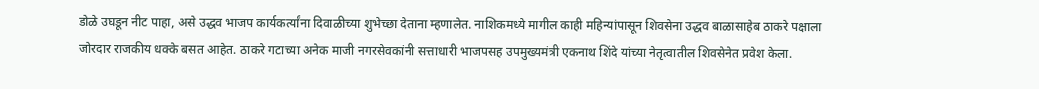डोळे उघडून नीट पाहा, असे उद्धव भाजप कार्यकर्त्यांना दिवाळीच्या शुभेच्छा देताना म्हणालेत. नाशिकमध्ये मागील काही महिन्यांपासून शिवसेना उद्धव बाळासाहेब ठाकरे पक्षाला जोरदार राजकीय धक्के बसत आहेत. ठाकरे गटाच्या अनेक माजी नगरसेवकांनी सत्ताधारी भाजपसह उपमुख्यमंत्री एकनाथ शिंदे यांच्या नेतृत्वातील शिवसेनेत प्रवेश केला.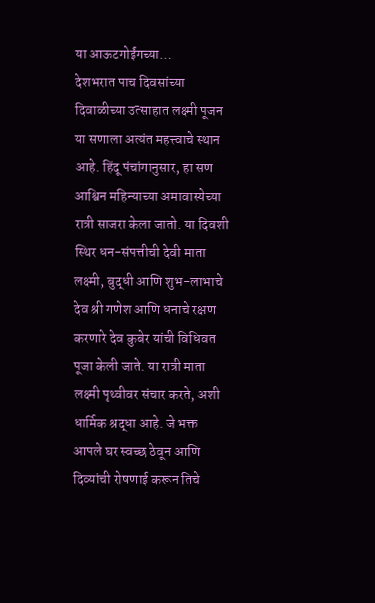या आऊटगोईंगच्या…
देशभरात पाच दिवसांच्या दिवाळीच्या उत्साहात लक्ष्मी पूजन या सणाला अत्यंत महत्त्वाचे स्थान आहे. हिंदू पंचांगानुसार, हा सण आश्विन महिन्याच्या अमावास्येच्या रात्री साजरा केला जातो. या दिवशी स्थिर धन-संपत्तीची देवी माता लक्ष्मी, बुद्धी आणि शुभ-लाभाचे देव श्री गणेश आणि धनाचे रक्षण करणारे देव कुबेर यांची विधिवत पूजा केली जाते. या रात्री माता लक्ष्मी पृथ्वीवर संचार करते, अशी धार्मिक श्रद्धा आहे. जे भक्त आपले घर स्वच्छ ठेवून आणि दिव्यांची रोषणाई करून तिचे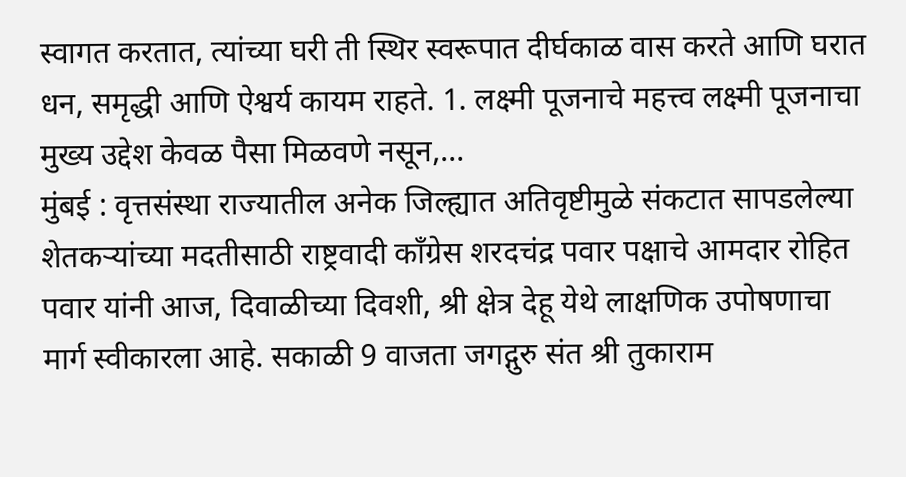स्वागत करतात, त्यांच्या घरी ती स्थिर स्वरूपात दीर्घकाळ वास करते आणि घरात धन, समृद्धी आणि ऐश्वर्य कायम राहते. 1. लक्ष्मी पूजनाचे महत्त्व लक्ष्मी पूजनाचा मुख्य उद्देश केवळ पैसा मिळवणे नसून,…
मुंबई : वृत्तसंस्था राज्यातील अनेक जिल्ह्यात अतिवृष्टीमुळे संकटात सापडलेल्या शेतकऱ्यांच्या मदतीसाठी राष्ट्रवादी काँग्रेस शरदचंद्र पवार पक्षाचे आमदार रोहित पवार यांनी आज, दिवाळीच्या दिवशी, श्री क्षेत्र देहू येथे लाक्षणिक उपोषणाचा मार्ग स्वीकारला आहे. सकाळी 9 वाजता जगद्गुरु संत श्री तुकाराम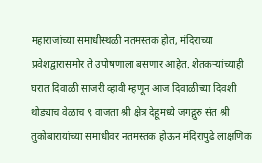महाराजांच्या समाधीस्थळी नतमस्तक होत, मंदिराच्या प्रवेशद्वारासमोर ते उपोषणाला बसणार आहेत. शेतकऱ्यांच्याही घरात दिवाळी साजरी व्हावी म्हणून आज दिवाळीच्या दिवशी थोड्याच वेळाच ९ वाजता श्री क्षेत्र देहूमध्ये जगद्गुरु संत श्री तुकोबारायांच्या समाधीवर नतमस्तक होऊन मंदिरापुढे लाक्षणिक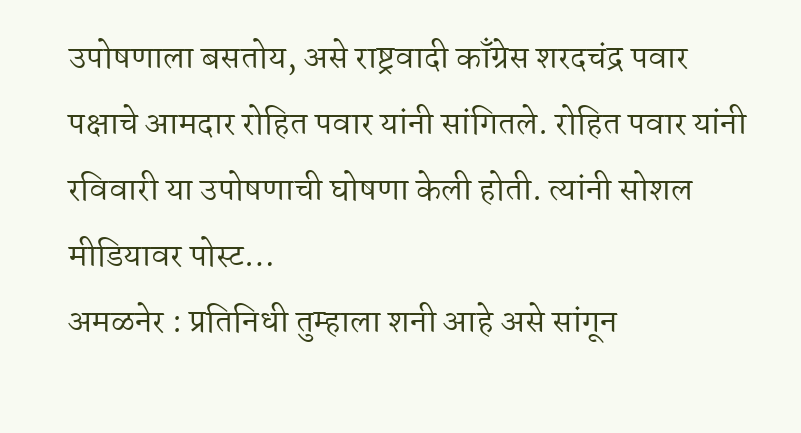उपोषणाला बसतोय, असे राष्ट्रवादी काँग्रेस शरदचंद्र पवार पक्षाचे आमदार रोहित पवार यांनी सांगितले. रोहित पवार यांनी रविवारी या उपोषणाची घोषणा केली होती. त्यांनी सोशल मीडियावर पोस्ट…
अमळनेर : प्रतिनिधी तुम्हाला शनी आहे असे सांगून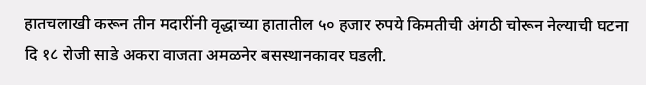हातचलाखी करून तीन मदारींनी वृद्धाच्या हातातील ५० हजार रुपये किमतीची अंगठी चोरून नेल्याची घटना दि १८ रोजी साडे अकरा वाजता अमळनेर बसस्थानकावर घडली.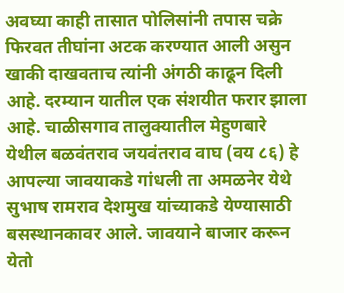अवघ्या काही तासात पोलिसांनी तपास चक्रे फिरवत तीघांना अटक करण्यात आली असुन खाकी दाखवताच त्यांनी अंगठी काढून दिली आहे. दरम्यान यातील एक संशयीत फरार झाला आहे. चाळीसगाव तालुक्यातील मेहुणबारे येथील बळवंतराव जयवंतराव वाघ (वय ८६) हे आपल्या जावयाकडे गांधली ता अमळनेर येथे सुभाष रामराव देशमुख यांच्याकडे येण्यासाठी बसस्थानकावर आले. जावयाने बाजार करून येतो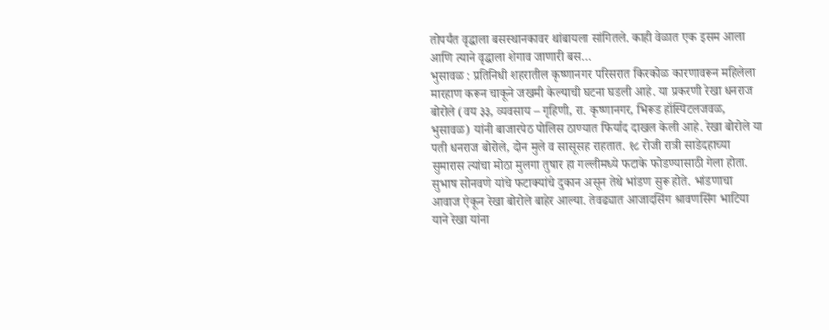तोपर्यंत वृद्धाला बसस्थानकावर थांबायला सांगितले. काही वेळात एक इसम आला आणि त्याने वृद्धाला शेगाव जाणारी बस…
भुसावळ : प्रतिनिधी शहरातील कृष्णानगर परिसरात किरकोळ कारणावरून महिलेला मारहाण करून चाकूने जखमी केल्याची घटना घडली आहे. या प्रकरणी रेखा धनराज बोरोले (वय ३३, व्यवसाय – गृहिणी, रा. कृष्णानगर, भिरूड हॉस्पिटलजवळ, भुसावळ) यांनी बाजारपेठ पोलिस ठाण्यात फिर्याद दाखल केली आहे. रेखा बोरोले या पती धनराज बोरोले, दोन मुले व सासूसह राहतात. १८ रोजी रात्री साडेदहाच्या सुमारास त्यांचा मोठा मुलगा तुषार हा गल्लीमध्ये फटाके फोडण्यासाठी गेला होता. सुभाष सोनवणे यांचे फटाक्यांचे दुकान असून तेथे भांडण सुरू होते. भांडणाचा आवाज ऐकून रेखा बोरोले बाहेर आल्या. तेवढ्यात आजादसिंग श्रावणसिंग भाटिया याने रेखा यांना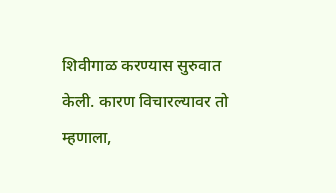शिवीगाळ करण्यास सुरुवात केली. कारण विचारल्यावर तो म्हणाला,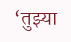‘तुझ्या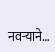नवऱ्याने…